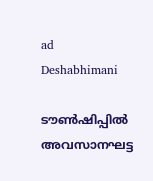ad
Deshabhimani

ടൗൺഷിപ്പിൽ അവസാനഘട്ട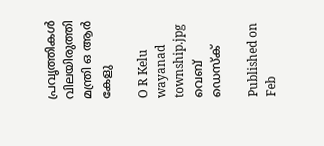പ്രവൃത്തികൾ വിലയിരുത്തി മന്ത്രി ഒ ആർ കേളു

O R Kelu wayanad township.jpg
വെബ് ഡെസ്ക്

Published on Feb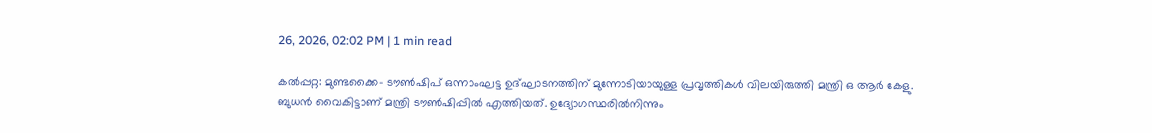26, 2026, 02:02 PM | 1 min read

കൽപ്പറ്റ: മുണ്ടക്കൈ- ട‍ൗൺഷിപ് ഒന്നാംഘട്ട ഉദ്‌ഘാടനത്തിന്‌ മുന്നോടിയായുള്ള പ്രവൃത്തികൾ വിലയിരുത്തി മന്ത്രി ഒ ആർ കേളു. ബുധൻ വൈകിട്ടാണ് മന്ത്രി ടൗൺഷിപ്പിൽ എത്തിയത്. ഉദ്യോഗസ്ഥരിൽനിന്നും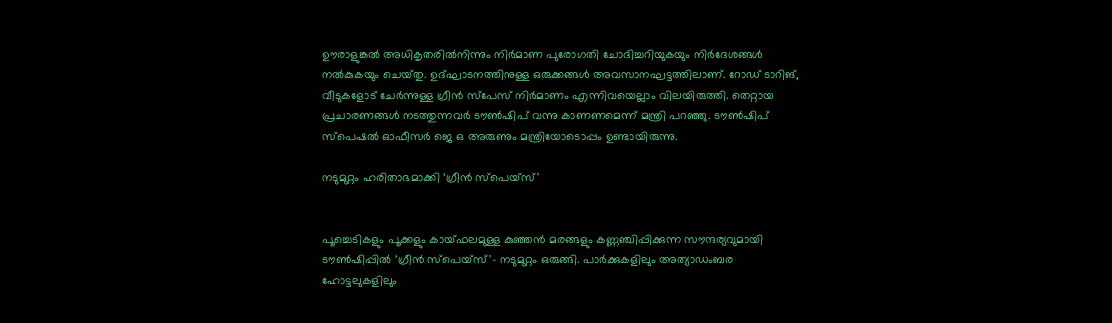ഉ‍ൗരാളുങ്കൽ അധികൃതരിൽനിന്നും നിർമാണ പുരോഗതി ചോദിച്ചറിയുകയും നിർദേശങ്ങൾ നൽകുകയും ചെയ്‌തു. ഉദ്ഘാടനത്തിനുള്ള ഒരുക്കങ്ങൾ അവസാനഘട്ടത്തിലാണ്. റോഡ്‌ ടാറിങ്, വീടുകളോട് ചേർന്നുള്ള ഗ്രീൻ സ്‌പേസ് നിർമാണം എന്നിവയെല്ലാം വിലയിരുത്തി. തെറ്റായ പ്രചാരണങ്ങൾ നടത്തുന്നവർ ടൗൺഷിപ് വന്നു കാണണമെന്ന്‌ മന്ത്രി പറഞ്ഞു. ടൗൺഷിപ് സ്‌പെഷൽ ഓഫീസർ ജെ ഒ അരുണും മന്ത്രിയോടൊപ്പം ഉണ്ടായിരുന്നു.

നടുമുറ്റം ഹരിതാഭമാക്കി ‘ഗ്രീൻ സ്പെയ്സ്'


പൂച്ചെടികളും പൂക്കളും കായ്ഫലമുള്ള കുഞ്ഞൻ മരങ്ങളും കണ്ണഞ്ചിപ്പിക്കുന്ന സൗന്ദര്യവുമായി ടൗൺഷിപ്പിൽ ‘ഗ്രീൻ സ്പെയ്സ്'– നടുമുറ്റം ഒരുങ്ങി. പാർക്കുകളിലും അത്യാഡംബര ഹോട്ടലുകളിലും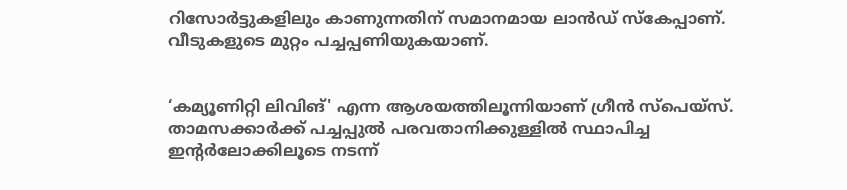റിസോർട്ടുകളിലും കാണുന്നതിന്‌ സമാനമായ ലാൻഡ്‌ സ്‌കേപ്പാണ്‌. വീടുകളുടെ മുറ്റം പച്ചപ്പണിയുകയാണ്‌.


‘കമ്യൂണിറ്റി ലിവിങ്' എന്ന ആശയത്തിലൂന്നിയാണ് ഗ്രീൻ സ്പെയ്സ്. താമസക്കാർക്ക് പച്ചപ്പുൽ പരവതാനിക്കുള്ളിൽ സ്ഥാപിച്ച ഇന്റർലോക്കിലൂടെ നടന്ന്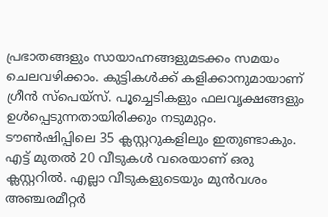പ്രഭാതങ്ങളും സായാഹ്നങ്ങളുമടക്കം സമയം ചെലവഴിക്കാം. കുട്ടികൾക്ക് കളിക്കാനുമായാണ്‌ ഗ്രീൻ സ്പെയ്സ്. പൂച്ചെടികളും ഫലവൃക്ഷങ്ങളും ഉൾപ്പെടുന്നതായിരിക്കും നടുമുറ്റം. ടൗൺഷിപ്പിലെ 35 ക്ലസ്റ്ററുകളിലും ഇതുണ്ടാകും. എട്ട്‌ മുതൽ 20 വീടുകൾ വരെയാണ് ഒരു ക്ലസ്റ്ററിൽ. എല്ലാ വീടുകളുടെയും മുൻവശം അഞ്ചരമീറ്റർ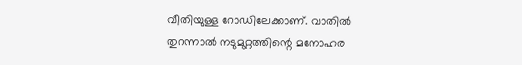വീതിയുള്ള റോഡിലേക്കാണ്. വാതിൽ തുറന്നാൽ നടുമുറ്റത്തിന്റെ മനോഹര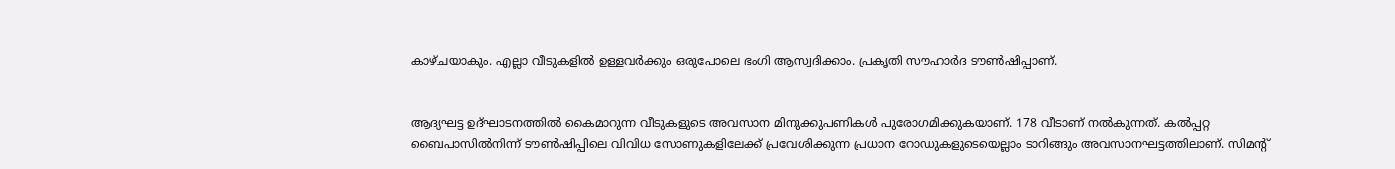കാഴ്ചയാകും. എല്ലാ വീടുകളിൽ ഉള്ളവർക്കും ഒരുപോലെ ഭംഗി ആസ്വദിക്കാം. പ്രകൃതി സൗഹാർദ ടൗൺഷിപ്പാണ്‌.


ആദ്യഘട്ട ഉദ്‌ഘാടനത്തിൽ കൈമാറുന്ന വീടുകളുടെ അവസാന മിനുക്കുപണികൾ പുരോഗമിക്കുകയാണ്‌. 178 വീടാണ്‌ നൽകുന്നത്‌. കൽപ്പറ്റ ബൈപാസിൽനിന്ന് ടൗൺഷിപ്പിലെ വിവിധ സോണുകളിലേക്ക് പ്രവേശിക്കുന്ന പ്രധാന റോഡുകളുടെയെല്ലാം ടാറിങ്ങും അവസാനഘട്ടത്തിലാണ്. സിമന്റ്‌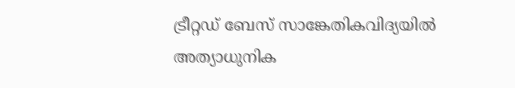ട്രീറ്റഡ് ബേസ് സാങ്കേതികവിദ്യയിൽ അത്യാധുനിക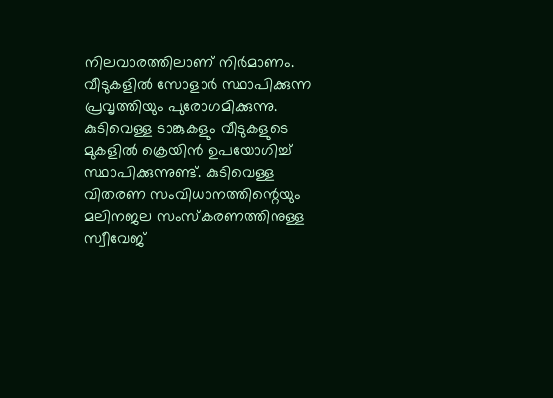നിലവാരത്തിലാണ് നിർമാണം. വീടുകളിൽ സോളാർ സ്ഥാപിക്കുന്ന പ്രവൃത്തിയും പുരോഗമിക്കുന്നു. കുടിവെള്ള ടാങ്കുകളും വീടുകളുടെ മുകളിൽ ക്രെയിൻ ഉപയോഗിച്ച് സ്ഥാപിക്കുന്നുണ്ട്. കുടിവെള്ള വിതരണ സംവിധാനത്തിന്റെയും മലിനജല സംസ്കരണത്തിനുള്ള സ്വീവേജ്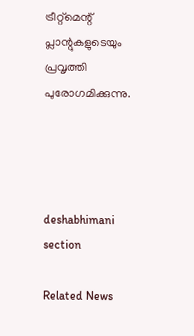ട്രീറ്റ്മെന്റ്‌ പ്ലാന്റുകളുടെയും പ്രവൃത്തി പുരോഗമിക്കുന്നു.




deshabhimani section

Related News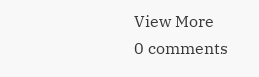View More
0 comments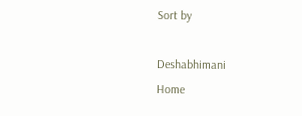Sort by

Deshabhimani
Home